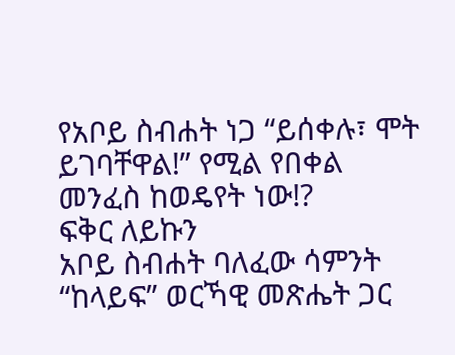የአቦይ ስብሐት ነጋ “ይሰቀሉ፣ ሞት ይገባቸዋል!” የሚል የበቀል መንፈስ ከወዴየት ነው!?
ፍቅር ለይኩን
አቦይ ስብሐት ባለፈው ሳምንት “ከላይፍ” ወርኻዊ መጽሔት ጋር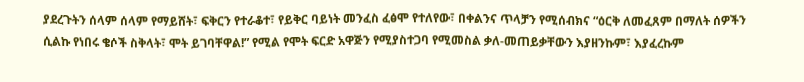ያደረጉትን ሰላም ሰላም የማይሸት፣ ፍቅርን የተራቆተ፣ የይቅር ባይነት መንፈስ ፈፅሞ የተለየው፣ በቀልንና ጥላቻን የሚሰብክና “ዕርቅ ለመፈጸም በማለት ሰዎችን ሲልኩ የነበሩ ቄሶች ስቅላት፣ ሞት ይገባቸዋል!” የሚል የሞት ፍርድ አዋጅን የሚያስተጋባ የሚመስል ቃለ-መጠይቃቸውን እያዘንኩም፣ እያፈረኩም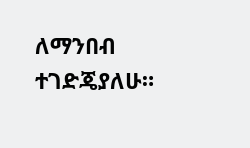ለማንበብ ተገድጄያለሁ።